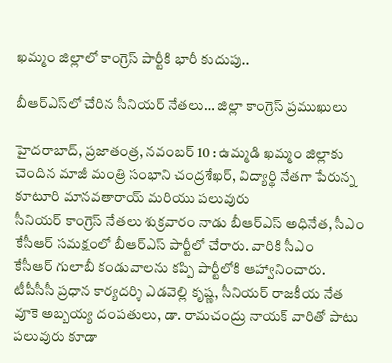ఖమ్మం జిల్లాలో కాంగ్రెస్‌ ‌పార్టీకి భారీ కుదుపు..

బీఆర్‌ఎస్‌లో చేరిన సీనియర్‌ ‌నేతలు… జిల్లా కాంగ్రెస్‌ ‌ప్రముఖులు

హైదరాబాద్‌, ప్రజాతంత్ర, నవంబర్‌ 10 : ఉమ్మడి ఖమ్మం జిల్లాకు చెందిన మాజీ మంత్రి సంభాని చంద్రశేఖర్‌, విద్యార్థి నేతగా పేరున్న కూటూరి మానవతారాయ్‌ ‌మరియు పలువురు సీనియర్‌ ‌కాంగ్రెస్‌ ‌నేతలు శుక్రవారం నాడు బీఆర్‌ఎస్‌ అధినేత, సీఎం కేసీఆర్‌ ‌సమక్షంలో బీఆర్‌ఎస్‌ ‌పార్టీలో చేరారు. వారికి సీఎం కేసీఆర్‌ ‌గులాబీ కండువాలను కప్పి పార్టీలోకి ఆహ్వానించారు. టీపీసీసీ ప్రధాన కార్యదర్శి ఎడవెల్లి కృష్ణ, సీనియర్‌ ‌రాజకీయ నేత వూకె అబ్బయ్య దంపతులు, డా. రామచంద్రు నాయక్‌ ‌వారితో పాటు పలువురు కూడా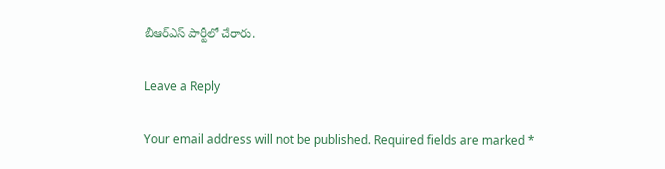బీఆర్‌ఎస్‌ ‌పార్టీలో చేరారు.

Leave a Reply

Your email address will not be published. Required fields are marked *